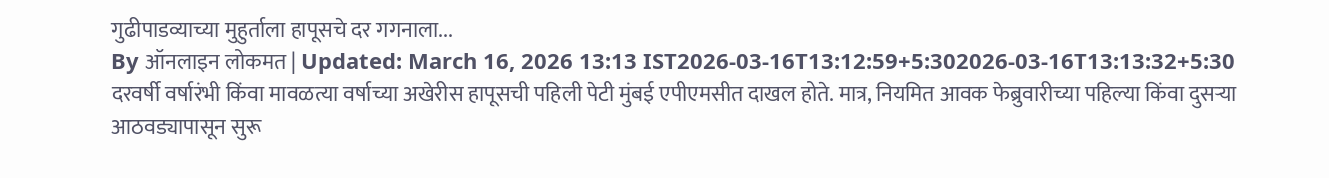गुढीपाडव्याच्या मुहुर्ताला हापूसचे दर गगनाला...
By ऑनलाइन लोकमत | Updated: March 16, 2026 13:13 IST2026-03-16T13:12:59+5:302026-03-16T13:13:32+5:30
दरवर्षी वर्षारंभी किंवा मावळत्या वर्षाच्या अखेरीस हापूसची पहिली पेटी मुंबई एपीएमसीत दाखल होते. मात्र, नियमित आवक फेब्रुवारीच्या पहिल्या किंवा दुसऱ्या आठवड्यापासून सुरू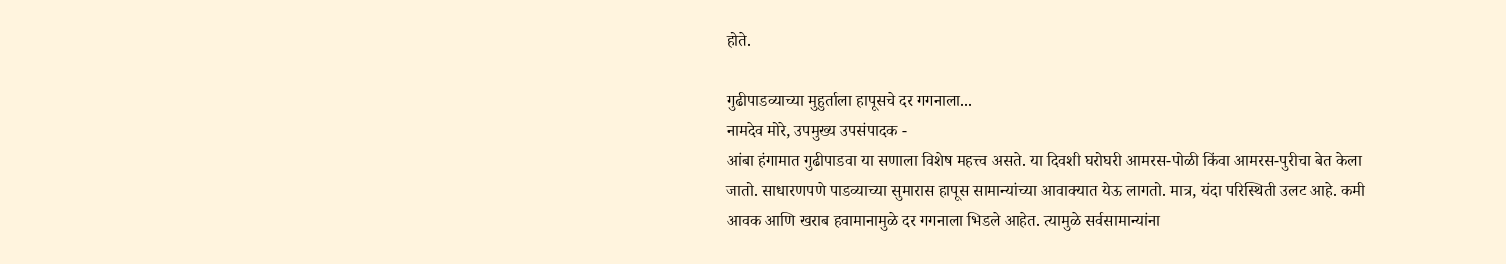होते.

गुढीपाडव्याच्या मुहुर्ताला हापूसचे दर गगनाला...
नामदेव मोरे, उपमुख्य उपसंपादक -
आंबा हंगामात गुढीपाडवा या सणाला विशेष महत्त्व असते. या दिवशी घरोघरी आमरस-पोळी किंवा आमरस-पुरीचा बेत केला जातो. साधारणपणे पाडव्याच्या सुमारास हापूस सामान्यांच्या आवाक्यात येऊ लागतो. मात्र, यंदा परिस्थिती उलट आहे. कमी आवक आणि खराब हवामानामुळे दर गगनाला भिडले आहेत. त्यामुळे सर्वसामान्यांना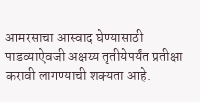आमरसाचा आस्वाद घेण्यासाठी पाडव्याऐवजी अक्षय्य तृतीयेपर्यंत प्रतीक्षा करावी लागण्याची शक्यता आहे.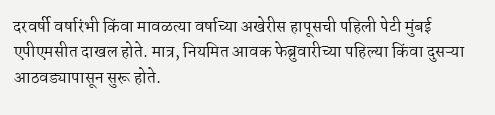दरवर्षी वर्षारंभी किंवा मावळत्या वर्षाच्या अखेरीस हापूसची पहिली पेटी मुंबई एपीएमसीत दाखल होते. मात्र, नियमित आवक फेब्रुवारीच्या पहिल्या किंवा दुसऱ्या आठवड्यापासून सुरू होते.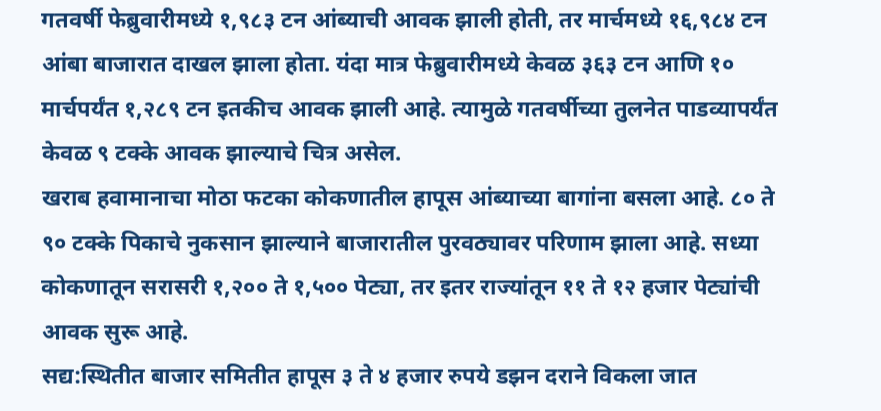गतवर्षी फेब्रुवारीमध्ये १,९८३ टन आंब्याची आवक झाली होती, तर मार्चमध्ये १६,९८४ टन आंबा बाजारात दाखल झाला होता. यंदा मात्र फेब्रुवारीमध्ये केवळ ३६३ टन आणि १० मार्चपर्यंत १,२८९ टन इतकीच आवक झाली आहे. त्यामुळे गतवर्षीच्या तुलनेत पाडव्यापर्यंत केवळ ९ टक्के आवक झाल्याचे चित्र असेल.
खराब हवामानाचा मोठा फटका कोकणातील हापूस आंब्याच्या बागांना बसला आहे. ८० ते ९० टक्के पिकाचे नुकसान झाल्याने बाजारातील पुरवठ्यावर परिणाम झाला आहे. सध्या कोकणातून सरासरी १,२०० ते १,५०० पेट्या, तर इतर राज्यांतून ११ ते १२ हजार पेट्यांची आवक सुरू आहे.
सद्य:स्थितीत बाजार समितीत हापूस ३ ते ४ हजार रुपये डझन दराने विकला जात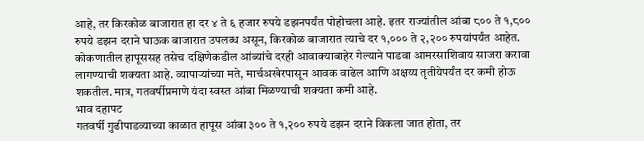आहे, तर किरकोळ बाजारात हा दर ४ ते ६ हजार रुपये डझनपर्यंत पोहोचला आहे. इतर राज्यांतील आंबा ८०० ते १,८०० रुपये डझन दराने घाऊक बाजारात उपलब्ध असून, किरकोळ बाजारात त्याचे दर १,००० ते २,२०० रुपयांपर्यंत आहेत.
कोकणातील हापूससह तसेच दक्षिणेकडील आंब्यांचे दरही आवाक्याबाहेर गेल्याने पाडवा आमरसाशिवाय साजरा करावा लागण्याची शक्यता आहे. व्यापाऱ्यांच्या मते, मार्चअखेरपासून आवक वाढेल आणि अक्षय्य तृतीयेपर्यंत दर कमी होऊ शकतील. मात्र, गतवर्षीप्रमाणे यंदा स्वस्त आंबा मिळण्याची शक्यता कमी आहे.
भाव दहापट
गतवर्षी गुढीपाडव्याच्या काळात हापूस आंबा ३०० ते १,२०० रुपये डझन दराने विकला जात होता, तर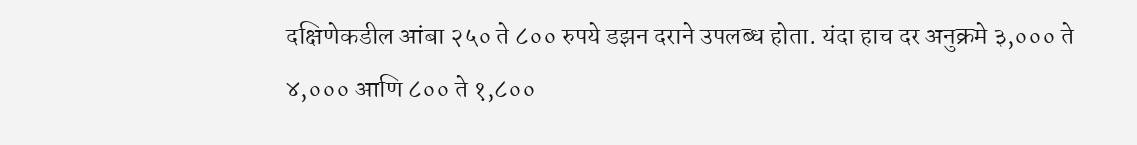दक्षिणेकडील आंबा २५० ते ८०० रुपये डझन दराने उपलब्ध होता. यंदा हाच दर अनुक्रमे ३,००० ते ४,००० आणि ८०० ते १,८००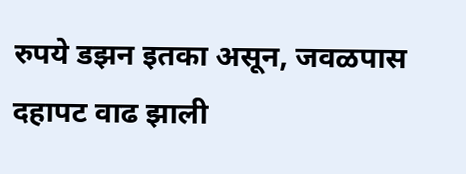रुपये डझन इतका असून, जवळपास दहापट वाढ झाली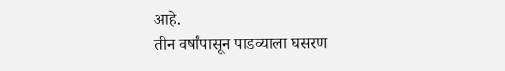आहे.
तीन वर्षांपासून पाडव्याला घसरण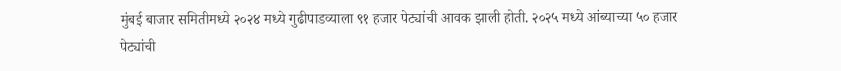मुंबई बाजार समितीमध्ये २०२४ मध्ये गुढीपाडव्याला ९१ हजार पेट्यांची आवक झाली होती. २०२५ मध्ये आंब्याच्या ५० हजार पेट्यांची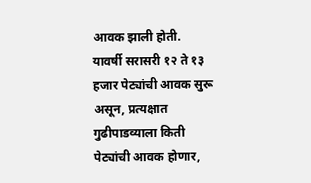आवक झाली होती.
यावर्षी सरासरी १२ ते १३ हजार पेट्यांची आवक सुरू असून, प्रत्यक्षात गुढीपाडव्याला किती पेट्यांची आवक होणार,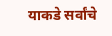याकडे सर्वांचे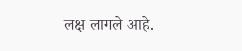लक्ष लागले आहे.